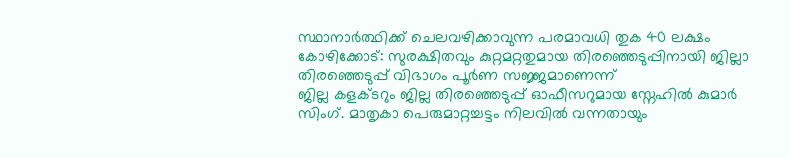സ്ഥാനാർത്ഥിക്ക് ചെലവഴിക്കാവുന്ന പരമാവധി തുക 40 ലക്ഷം
കോഴിക്കോട്: സുരക്ഷിതവും കുറ്റമറ്റതുമായ തിരഞ്ഞെടുപ്പിനായി ജില്ലാ തിരഞ്ഞെടുപ്പ് വിഭാഗം പൂർണ സജ്ജമാണെന്ന്
ജില്ല കളക്ടറും ജില്ല തിരഞ്ഞെടുപ്പ് ഓഫീസറുമായ സ്നേഹിൽ കുമാർ സിംഗ്. മാതൃകാ പെരുമാറ്റച്ചട്ടം നിലവിൽ വന്നതായും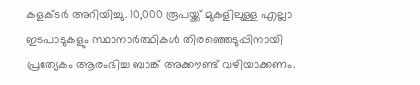കളക്ടർ അറിയിച്ചു. 10,000 രൂപയ്ക്ക് മുകളിലുള്ള എല്ലാ ഇടപാടുകളും സ്ഥാനാർത്ഥികൾ തിരഞ്ഞെടുപ്പിനായി പ്രത്യേകം ആരംഭിച്ച ബാങ്ക് അക്കൗണ്ട് വഴിയാക്കണം.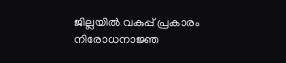ജില്ലയിൽ വകുപ്പ് പ്രകാരം നിരോധനാജ്ഞ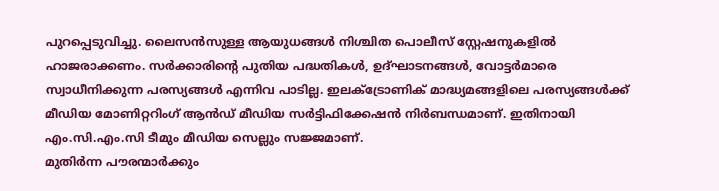പുറപ്പെടുവിച്ചു. ലൈസൻസുള്ള ആയുധങ്ങൾ നിശ്ചിത പൊലീസ് സ്റ്റേഷനുകളിൽ ഹാജരാക്കണം. സർക്കാരിന്റെ പുതിയ പദ്ധതികൾ, ഉദ്ഘാടനങ്ങൾ, വോട്ടർമാരെ സ്വാധീനിക്കുന്ന പരസ്യങ്ങൾ എന്നിവ പാടില്ല. ഇലക്ട്രോണിക് മാദ്ധ്യമങ്ങളിലെ പരസ്യങ്ങൾക്ക് മീഡിയ മോണിറ്ററിംഗ് ആൻഡ് മീഡിയ സർട്ടിഫിക്കേഷൻ നിർബന്ധമാണ്. ഇതിനായി എം.സി.എം.സി ടീമും മീഡിയ സെല്ലും സജ്ജമാണ്.
മുതിർന്ന പൗരന്മാർക്കും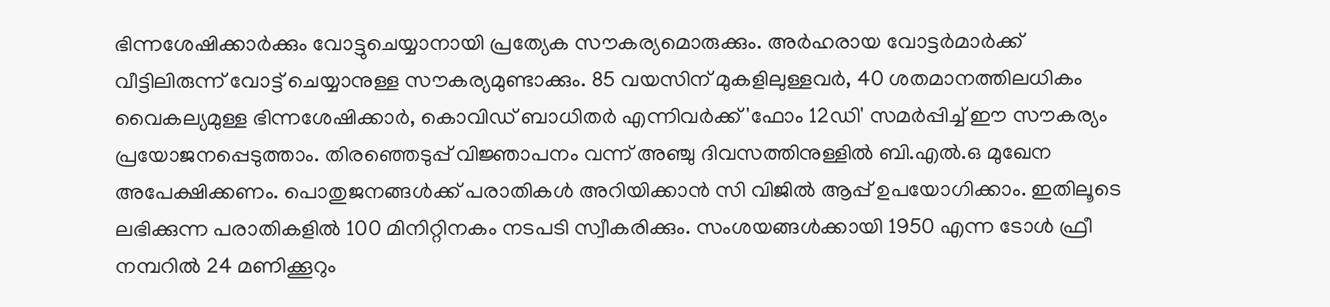ഭിന്നശേഷിക്കാർക്കും വോട്ടുചെയ്യാനായി പ്രത്യേക സൗകര്യമൊരുക്കും. അർഹരായ വോട്ടർമാർക്ക് വീട്ടിലിരുന്ന് വോട്ട് ചെയ്യാനുള്ള സൗകര്യമുണ്ടാക്കും. 85 വയസിന് മുകളിലുള്ളവർ, 40 ശതമാനത്തിലധികം വൈകല്യമുള്ള ഭിന്നശേഷിക്കാർ, കൊവിഡ് ബാധിതർ എന്നിവർക്ക് 'ഫോം 12ഡി' സമർപ്പിച്ച് ഈ സൗകര്യം പ്രയോജനപ്പെടുത്താം. തിരഞ്ഞെടുപ്പ് വിജ്ഞാപനം വന്ന് അഞ്ചു ദിവസത്തിനുള്ളിൽ ബി.എൽ.ഒ മുഖേന അപേക്ഷിക്കണം. പൊതുജനങ്ങൾക്ക് പരാതികൾ അറിയിക്കാൻ സി വിജിൽ ആപ്പ് ഉപയോഗിക്കാം. ഇതിലൂടെ ലഭിക്കുന്ന പരാതികളിൽ 100 മിനിറ്റിനകം നടപടി സ്വീകരിക്കും. സംശയങ്ങൾക്കായി 1950 എന്ന ടോൾ ഫ്രീ നമ്പറിൽ 24 മണിക്കൂറും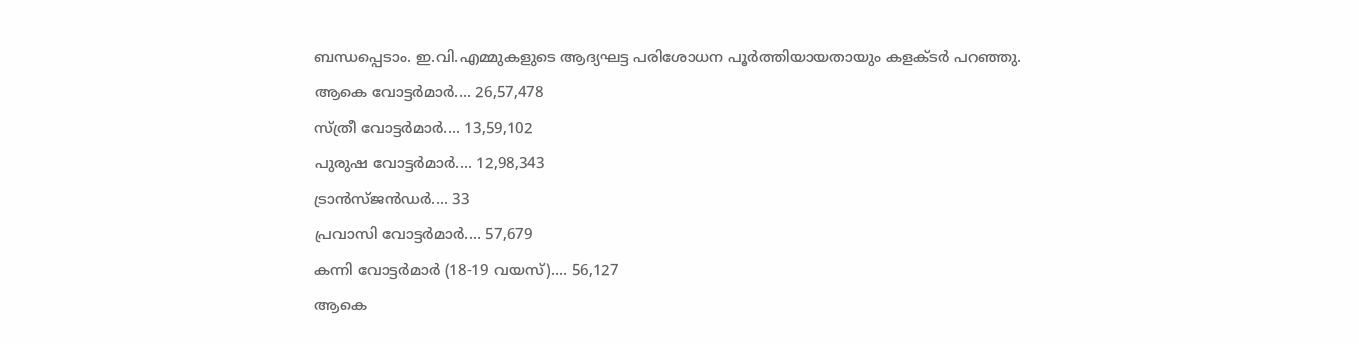ബന്ധപ്പെടാം. ഇ.വി.എമ്മുകളുടെ ആദ്യഘട്ട പരിശോധന പൂർത്തിയായതായും കളക്ടർ പറഞ്ഞു.
ആകെ വോട്ടർമാർ.... 26,57,478
സ്ത്രീ വോട്ടർമാർ.... 13,59,102
പുരുഷ വോട്ടർമാർ.... 12,98,343
ട്രാൻസ്ജൻഡർ.... 33
പ്രവാസി വോട്ടർമാർ.... 57,679
കന്നി വോട്ടർമാർ (18-19 വയസ്).... 56,127
ആകെ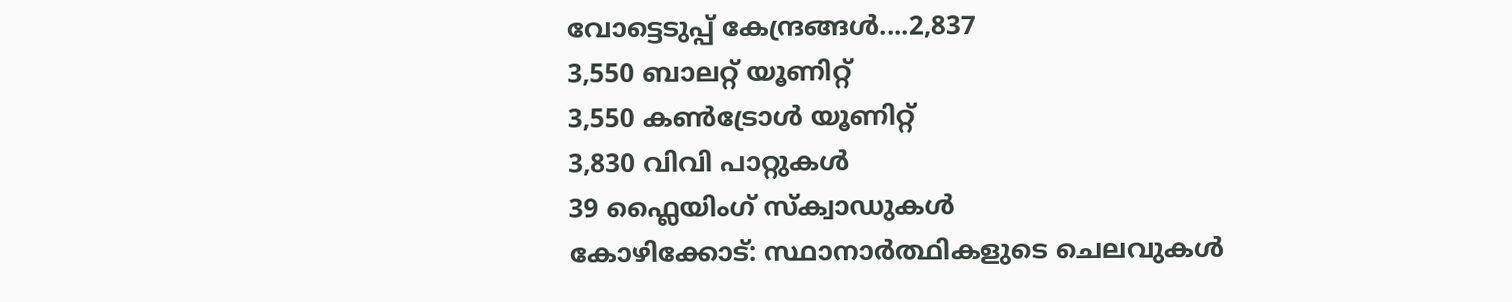വോട്ടെടുപ്പ് കേന്ദ്രങ്ങൾ....2,837
3,550 ബാലറ്റ് യൂണിറ്റ്
3,550 കൺട്രോൾ യൂണിറ്റ്
3,830 വിവി പാറ്റുകൾ
39 ഫ്ലൈയിംഗ് സ്ക്വാഡുകൾ
കോഴിക്കോട്: സ്ഥാനാർത്ഥികളുടെ ചെലവുകൾ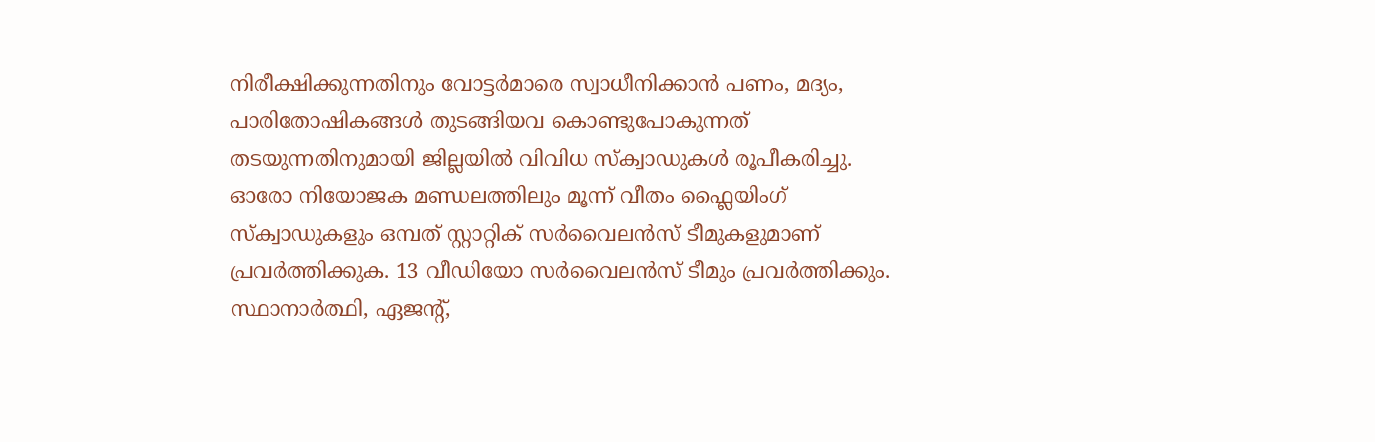നിരീക്ഷിക്കുന്നതിനും വോട്ടർമാരെ സ്വാധീനിക്കാൻ പണം, മദ്യം, പാരിതോഷികങ്ങൾ തുടങ്ങിയവ കൊണ്ടുപോകുന്നത് തടയുന്നതിനുമായി ജില്ലയിൽ വിവിധ സ്ക്വാഡുകൾ രൂപീകരിച്ചു. ഓരോ നിയോജക മണ്ഡലത്തിലും മൂന്ന് വീതം ഫ്ലൈയിംഗ് സ്ക്വാഡുകളും ഒമ്പത് സ്റ്റാറ്റിക് സർവൈലൻസ് ടീമുകളുമാണ് പ്രവർത്തിക്കുക. 13 വീഡിയോ സർവൈലൻസ് ടീമും പ്രവർത്തിക്കും. സ്ഥാനാർത്ഥി, ഏജന്റ്,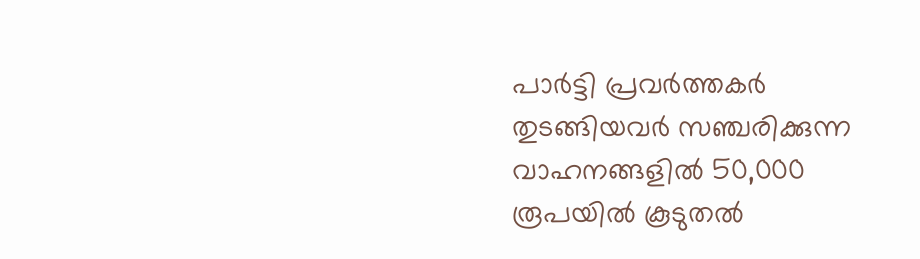പാർട്ടി പ്രവർത്തകർ തുടങ്ങിയവർ സഞ്ചരിക്കുന്ന വാഹനങ്ങളിൽ 50,000 രൂപയിൽ കൂടുതൽ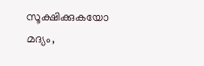സൂക്ഷിക്കുകയോ മദ്യം,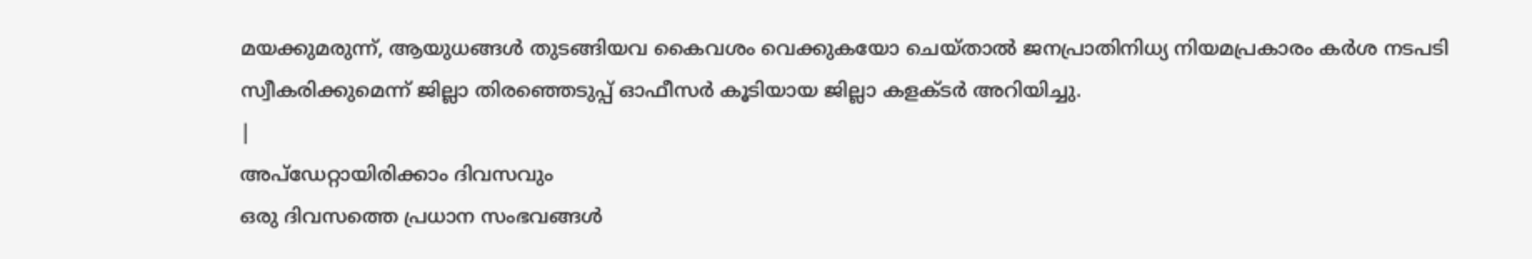മയക്കുമരുന്ന്, ആയുധങ്ങൾ തുടങ്ങിയവ കൈവശം വെക്കുകയോ ചെയ്താൽ ജനപ്രാതിനിധ്യ നിയമപ്രകാരം കർശ നടപടി സ്വീകരിക്കുമെന്ന് ജില്ലാ തിരഞ്ഞെടുപ്പ് ഓഫീസർ കൂടിയായ ജില്ലാ കളക്ടർ അറിയിച്ചു.
|
അപ്ഡേറ്റായിരിക്കാം ദിവസവും
ഒരു ദിവസത്തെ പ്രധാന സംഭവങ്ങൾ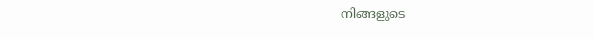നിങ്ങളുടെ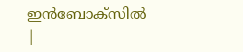ഇൻബോക്സിൽ |